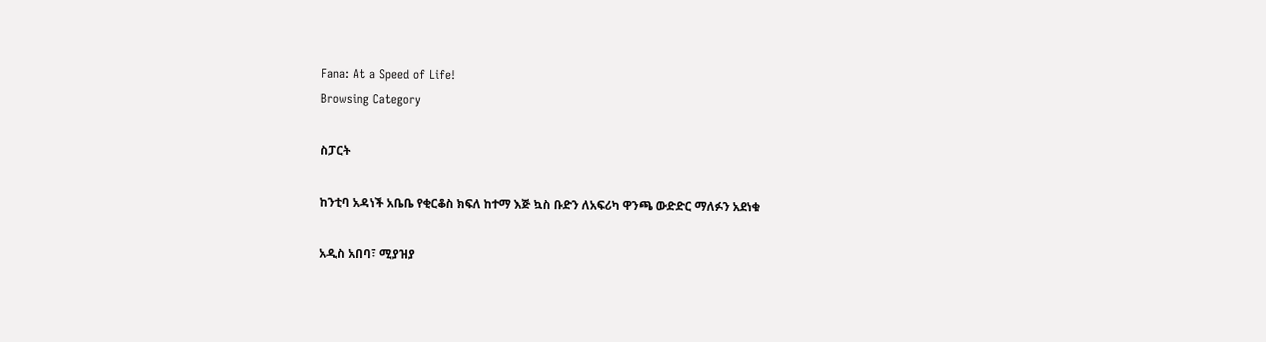Fana: At a Speed of Life!
Browsing Category

ስፓርት

ከንቲባ አዳነች አቤቤ የቂርቆስ ክፍለ ከተማ እጅ ኳስ ቡድን ለአፍሪካ ዋንጫ ውድድር ማለፉን አደነቁ

አዲስ አበባ፣ ሚያዝያ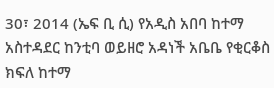30፣ 2014 (ኤፍ ቢ ሲ) የአዲስ አበባ ከተማ አስተዳደር ከንቲባ ወይዘሮ አዳነች አቤቤ የቂርቆስ ክፍለ ከተማ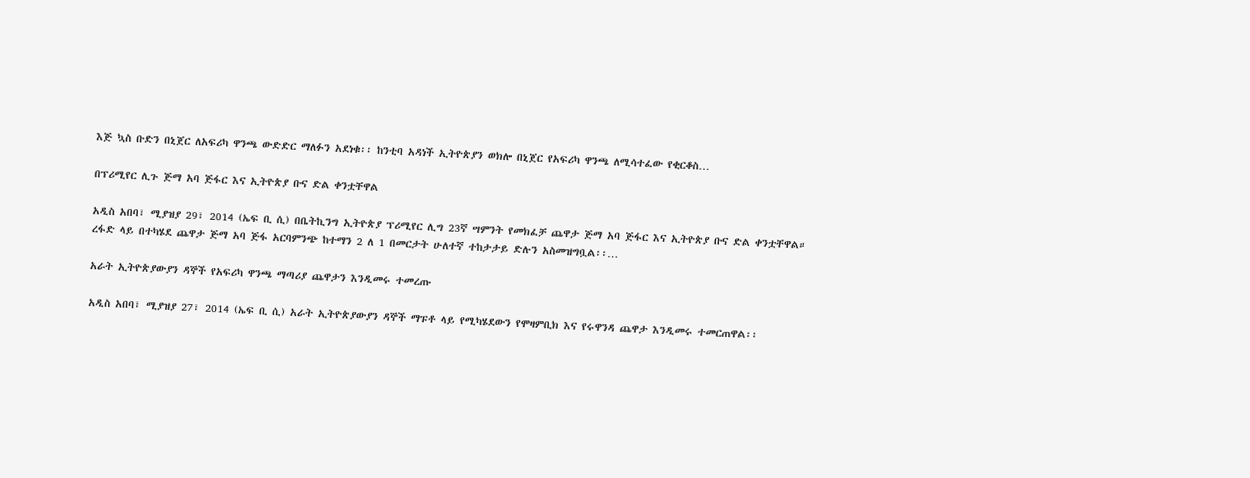እጅ ኳስ ቡድን በኒጀር ለአፍሪካ ዋንጫ ውድድር ማለፉን አደነቁ፡፡ ከንቲባ አዳነች ኢትዮጵያን ወክሎ በኒጀር የአፍሪካ ዋንጫ ለሚሳተፈው የቂርቆስ…

በፕሪሚየር ሊጉ ጅማ አባ ጅፋር እና ኢትዮጵያ ቡና ድል ቀንቷቸዋል

አዲስ አበባ፣ ሚያዝያ 29፣ 2014 (ኤፍ ቢ ሲ) በቤትኪንግ ኢትዮጵያ ፕሪሚየር ሊግ 23ኛ ሣምንት የመክፈቻ ጨዋታ ጅማ አባ ጅፋር እና ኢትዮጵያ ቡና ድል ቀንቷቸዋል። ረፋድ ላይ በተካሄደ ጨዋታ ጅማ አባ ጅፋ አርባምንጭ ከተማን 2 ለ 1 በመርታት ሁለተኛ ተከታታይ ድሉን አስመዝግቧል፡፡…

አራት ኢትዮጵያውያን ዳኞች የአፍሪካ ዋንጫ ማጣሪያ ጨዋታን እንዲመሩ ተመረጡ

አዲስ አበባ፣ ሚያዝያ 27፣ 2014 (ኤፍ ቢ ሲ) አራት ኢትዮጵያውያን ዳኞች ማፑቶ ላይ የሚካሄደውን የሞዛምቢክ እና የሩዋንዳ ጨዋታ እንዲመሩ ተመርጠዋል፡፡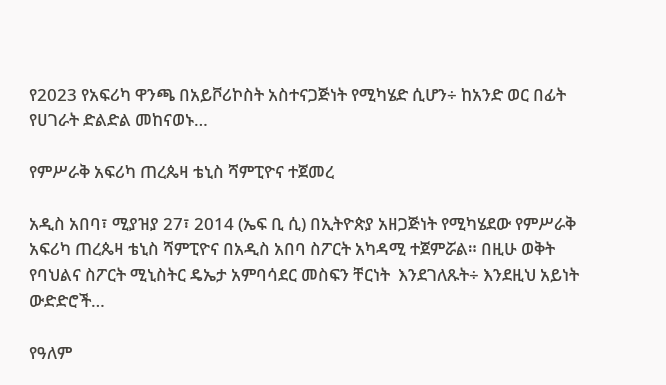የ2023 የአፍሪካ ዋንጫ በአይቮሪኮስት አስተናጋጅነት የሚካሄድ ሲሆን÷ ከአንድ ወር በፊት የሀገራት ድልድል መከናወኑ…

የምሥራቅ አፍሪካ ጠረጴዛ ቴኒስ ሻምፒዮና ተጀመረ

አዲስ አበባ፣ ሚያዝያ 27፣ 2014 (ኤፍ ቢ ሲ) በኢትዮጵያ አዘጋጅነት የሚካሄደው የምሥራቅ አፍሪካ ጠረጴዛ ቴኒስ ሻምፒዮና በአዲስ አበባ ስፖርት አካዳሚ ተጀምሯል። በዚሁ ወቅት የባህልና ስፖርት ሚኒስትር ዴኤታ አምባሳደር መስፍን ቸርነት  እንደገለጹት÷ እንደዚህ አይነት ውድድሮች…

የዓለም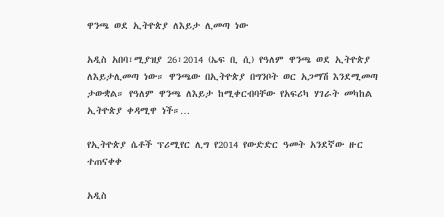ዋንጫ ወደ ኢትዮጵያ ለእይታ ሊመጣ ነው

አዲስ አበባ፣ሚያዝያ 26፣2014 (ኤፍ ቢ ሲ) የዓለም ዋንጫ ወደ ኢትዮጵያ ለእይታሊመጣ ነው። ዋንጫው በኢትዮጵያ በግንቦት ወር አጋማሽ እንደሚመጣ ታውቋል። የዓለም ዋንጫ ለእይታ ከሚቀርብባቸው የአፍሪካ ሃገራት መካከል ኢትዮጵያ ቀዳሚዋ ነች።…

የኢትዮጵያ ሴቶች ፕሪሚየር ሊግ የ2014 የውድድር ዓመት አንደኛው ዙር ተጠናቀቀ

አዲስ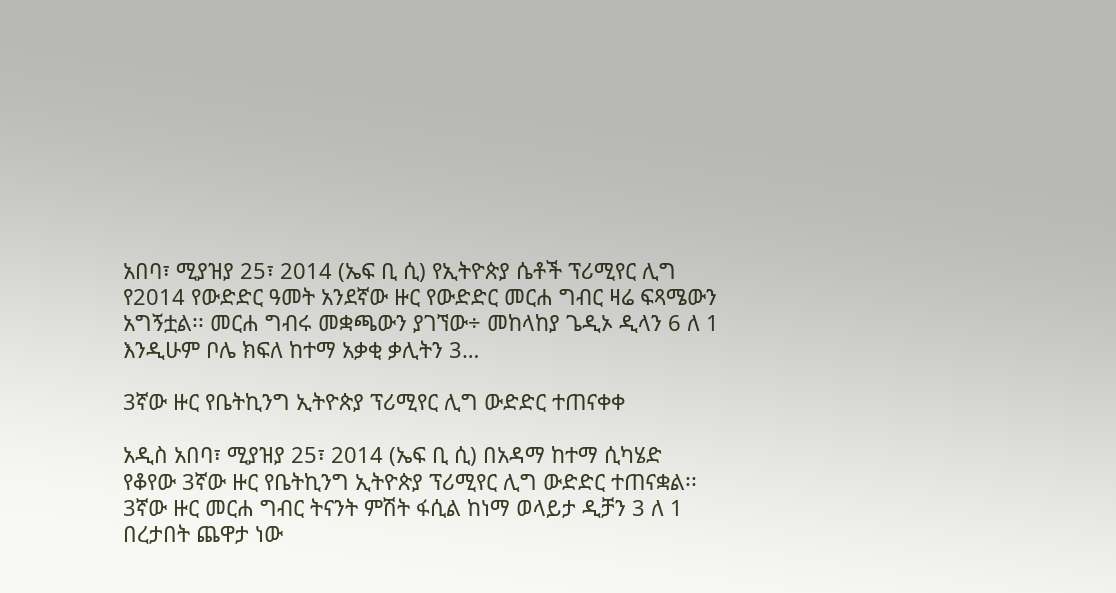አበባ፣ ሚያዝያ 25፣ 2014 (ኤፍ ቢ ሲ) የኢትዮጵያ ሴቶች ፕሪሚየር ሊግ የ2014 የውድድር ዓመት አንደኛው ዙር የውድድር መርሐ ግብር ዛሬ ፍጻሜውን አግኝቷል፡፡ መርሐ ግብሩ መቋጫውን ያገኘው÷ መከላከያ ጌዲኦ ዲላን 6 ለ 1 እንዲሁም ቦሌ ክፍለ ከተማ አቃቂ ቃሊትን 3…

3ኛው ዙር የቤትኪንግ ኢትዮጵያ ፕሪሚየር ሊግ ውድድር ተጠናቀቀ

አዲስ አበባ፣ ሚያዝያ 25፣ 2014 (ኤፍ ቢ ሲ) በአዳማ ከተማ ሲካሄድ የቆየው 3ኛው ዙር የቤትኪንግ ኢትዮጵያ ፕሪሚየር ሊግ ውድድር ተጠናቋል፡፡ 3ኛው ዙር መርሐ ግብር ትናንት ምሽት ፋሲል ከነማ ወላይታ ዲቻን 3 ለ 1 በረታበት ጨዋታ ነው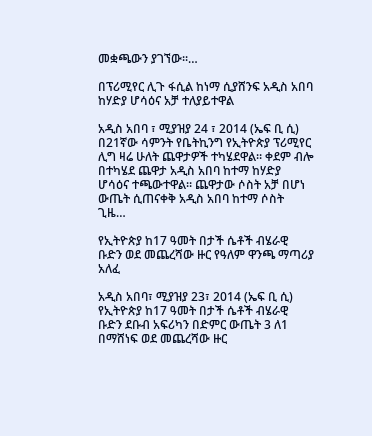መቋጫውን ያገኘው፡፡…

በፕሪሚየር ሊጉ ፋሲል ከነማ ሲያሸንፍ አዲስ አበባ ከሃድያ ሆሳዕና አቻ ተለያይተዋል

አዲስ አበባ ፣ ሚያዝያ 24 ፣ 2014 (ኤፍ ቢ ሲ) በ21ኛው ሳምንት የቤትኪንግ የኢትዮጵያ ፕሪሚየር ሊግ ዛሬ ሁለት ጨዋታዎች ተካሄደዋል። ቀደም ብሎ በተካሄደ ጨዋታ አዲስ አበባ ከተማ ከሃድያ ሆሳዕና ተጫውተዋል። ጨዋታው ሶስት አቻ በሆነ ውጤት ሲጠናቀቅ አዲስ አበባ ከተማ ሶስት ጊዜ…

የኢትዮጵያ ከ17 ዓመት በታች ሴቶች ብሄራዊ ቡድን ወደ መጨረሻው ዙር የዓለም ዋንጫ ማጣሪያ አለፈ

አዲስ አበባ፣ ሚያዝያ 23፣ 2014 (ኤፍ ቢ ሲ) የኢትዮጵያ ከ17 ዓመት በታች ሴቶች ብሄራዊ ቡድን ደቡብ አፍሪካን በድምር ውጤት 3 ለ1 በማሸነፍ ወደ መጨረሻው ዙር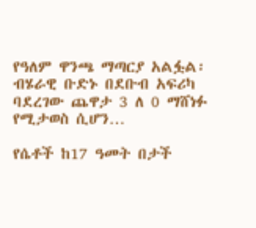የዓለም ዋንጫ ማጣርያ አልፏል፡   ብሄራዊ ቡድኑ በደቡብ አፍሪካ ባደረገው ጨዋታ 3 ለ 0 ማሸነፉ የሚታወስ ሲሆን…

የሴቶች ከ17 ዓመት በታች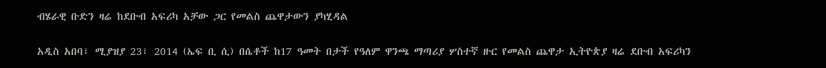ብሄራዊ ቡድን ዛሬ ከደቡብ አፍሪካ አቻው ጋር የመልስ ጨዋታውን ያካሂዳል

አዲስ አበባ፣ ሚያዝያ 23፣ 2014 (ኤፍ ቢ ሲ) በሴቶች ከ17 ዓመት በታች የዓለም ዋንጫ ማጣሪያ ሦስተኛ ዙር የመልስ ጨዋታ ኢትዮጵያ ዛሬ ደቡብ አፍሪካን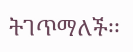ትገጥማለች፡፡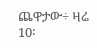ጨዋታው÷ ዛሬ 10፡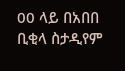00 ላይ በአበበ ቢቂላ ስታዲየም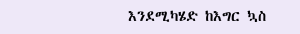እንደሚካሄድ ከእግር ኳስ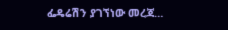ፌዴሬሽን ያገኘነው መረጃ…